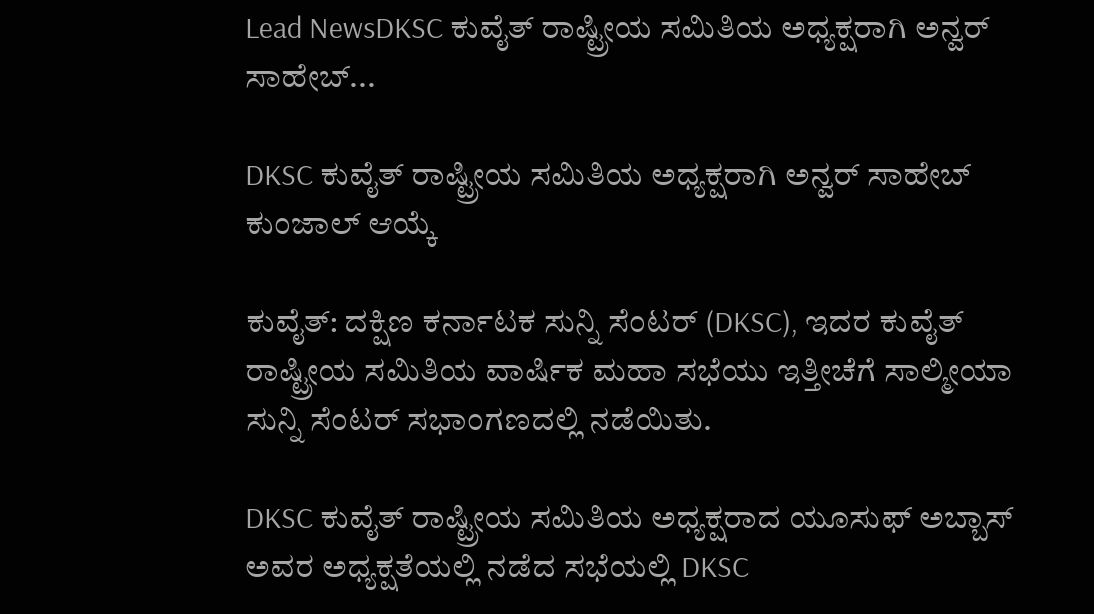Lead NewsDKSC ಕುವೈತ್ ರಾಷ್ಟ್ರೀಯ ಸಮಿತಿಯ ಅಧ್ಯಕ್ಷರಾಗಿ ಅನ್ವರ್ ಸಾಹೇಬ್...

DKSC ಕುವೈತ್ ರಾಷ್ಟ್ರೀಯ ಸಮಿತಿಯ ಅಧ್ಯಕ್ಷರಾಗಿ ಅನ್ವರ್ ಸಾಹೇಬ್ ಕುಂಜಾಲ್ ಆಯ್ಕೆ

ಕುವೈತ್: ದಕ್ಷಿಣ ಕರ್ನಾಟಕ ಸುನ್ನಿ ಸೆಂಟರ್ (DKSC), ಇದರ ಕುವೈತ್ ರಾಷ್ಟ್ರೀಯ ಸಮಿತಿಯ ವಾರ್ಷಿಕ ಮಹಾ ಸಭೆಯು ಇತ್ತೀಚೆಗೆ ಸಾಲ್ಮೀಯಾ ಸುನ್ನಿ ಸೆಂಟರ್ ಸಭಾಂಗಣದಲ್ಲಿ ನಡೆಯಿತು.

DKSC ಕುವೈತ್ ರಾಷ್ಟ್ರೀಯ ಸಮಿತಿಯ ಅಧ್ಯಕ್ಷರಾದ ಯೂಸುಫ್ ಅಬ್ಬಾಸ್ ಅವರ ಅಧ್ಯಕ್ಷತೆಯಲ್ಲಿ ನಡೆದ ಸಭೆಯಲ್ಲಿ DKSC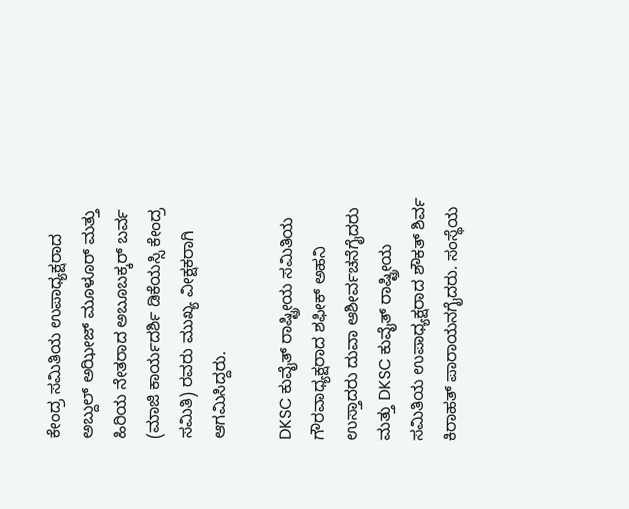ಕೇಂದ್ರ ಸಮಿತಿಯ ಉಪಾಧ್ಯಕ್ಷರಾದ ಅಬ್ದುಲ್ ಅಝೀಜ್ ಮೂಳೂರ್ ಮತ್ತು ಹಿರಿಯ ನೇತರಾದ ಅಬೂಬಕ್ಕರ್ ಬರ್ವ (ಮಾಜಿ ಕಾರ್ಯದರ್ಶಿ ಡಿಕೆಯಸ್ಸಿ ಕೇಂದ್ರ ಸಮಿತಿ) ರವರು ಮುಖ್ಯ ವೀಕ್ಷಕರಾಗಿ ಆಗಮಿಸಿದ್ದರು.

DKSC ಕುವೈತ್ ರಾಷ್ಟ್ರೀಯ ಸಮಿತಿಯ ಗೌರವಾಧ್ಯಕ್ಷರಾದ ಶಫೀಕ್ ಅಹನಿ ಉಸ್ತಾದರು ದುವಾ ಆಶೀರ್ವಚನೆಗೈದರು ಮತ್ತು DKSC ಕುವೈತ್ ರಾಷ್ಟ್ರೀಯ ಸಮಿತಿಯ ಉಪಾಧ್ಯಕ್ಷರಾದ ಶೌಕತ್ ಶಿರ್ವ ಕಿರಾಹತ್ ಪಾರಾಯನಗೈದರು. ಸಂಸ್ಥೆಯ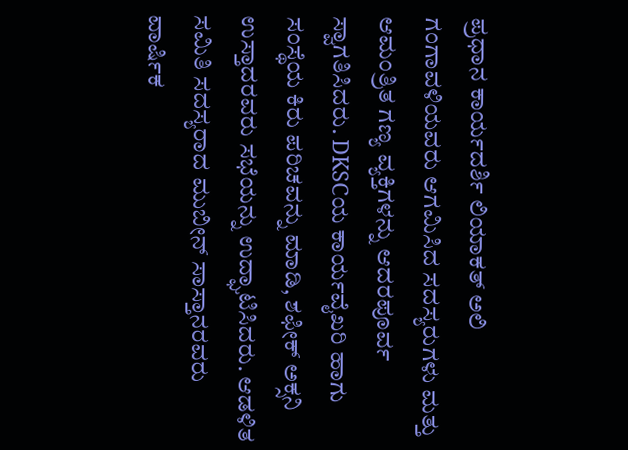ಪ್ರಧಾನ ಕಾರ್ಯದರ್ಶಿ ಲಿಯಾಕತ್ ಅಲಿ ಗಂಗಾವಳಿಯವರು ಆಗಮಿಸಿದ ಸದಸ್ಯರುಗಳು ಮತ್ತು ಆಮಂತ್ರಿತ ಗಣ್ಯ ವ್ಯಕ್ತಿಗಳನ್ನು ಆದರಪೂರ್ವ ಸ್ವಾಗತಿಸಿದರು. DKSCಯ ಕಾರ್ಯವೈಖರಿ ಹಾಗು ಸಂಸ್ಥೆಯ ಕಿರು ಪರಿಚವನ್ನು ಮಾಡಿ, ಶಫೀಕ್ ಅಕ್ಸನಿ ಉಸ್ತಾದರವರು ಸಭೆಯನ್ನು ಉದ್ಘಾಟಿಸಿದರು. ಆಡಳಿತ ಸಮಿತಿ ಸದಸ್ಯರಾದ ಮುಬೀನ್ ಸಾಸ್ತಾನರವರು ವಾರ್ಷಿಕ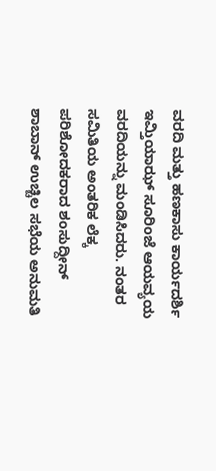ವರದಿ ಮತ್ತು ಹಣಕಾಸು ಕಾರ್ಯದರ್ಶಿ ಇಮ್ತಿಯಾಝ್ ಸೂರಿಂಜೆ ಆಯವ್ಯಯ ವರದಿಯನ್ನು ಮಂಡಿಸಿದರು. ನಂತರ ಸಮಿತಿಯ ಅಂತರಿಕ ಲೆಕ್ಕ ಪರಿಶೋದಕರಾದ ಶಂಸುದ್ದೀನ್ ಶಾಬಾನ್ ಉಚ್ಚಿಲ ಸಭೆಯ ಅನುಮತಿ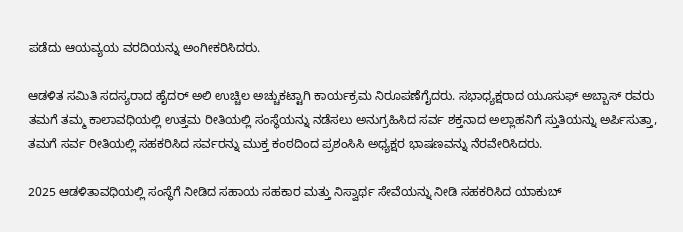ಪಡೆದು ಆಯವ್ಯಯ ವರದಿಯನ್ನು ಅಂಗೀಕರಿಸಿದರು.

ಆಡಳಿತ ಸಮಿತಿ ಸದಸ್ಯರಾದ ಹೈದರ್ ಅಲಿ ಉಚ್ಚಿಲ ಅಚ್ಚುಕಟ್ಟಾಗಿ ಕಾರ್ಯಕ್ರಮ ನಿರೂಪಣೆಗೈದರು. ಸಭಾಧ್ಯಕ್ಷರಾದ ಯೂಸುಫ್ ಅಬ್ಬಾಸ್ ರವರು ತಮಗೆ ತಮ್ಮ ಕಾಲಾವಧಿಯಲ್ಲಿ ಉತ್ತಮ ರೀತಿಯಲ್ಲಿ ಸಂಸ್ಥೆಯನ್ನು ನಡೆಸಲು ಅನುಗ್ರಹಿಸಿದ ಸರ್ವ ಶಕ್ತನಾದ ಅಲ್ಲಾಹನಿಗೆ ಸ್ತುತಿಯನ್ನು ಅರ್ಪಿಸುತ್ತಾ, ತಮಗೆ ಸರ್ವ ರೀತಿಯಲ್ಲಿ ಸಹಕರಿಸಿದ ಸರ್ವರನ್ನು ಮುಕ್ತ ಕಂಠದಿಂದ ಪ್ರಶಂಸಿಸಿ ಅಧ್ಯಕ್ಷರ ಭಾಷಣವನ್ನು ನೆರವೇರಿಸಿದರು.

2025 ಆಡಳಿತಾವಧಿಯಲ್ಲಿ ಸಂಸ್ಥೆಗೆ ನೀಡಿದ ಸಹಾಯ ಸಹಕಾರ ಮತ್ತು ನಿಸ್ವಾರ್ಥ ಸೇವೆಯನ್ನು ನೀಡಿ ಸಹಕರಿಸಿದ ಯಾಕುಬ್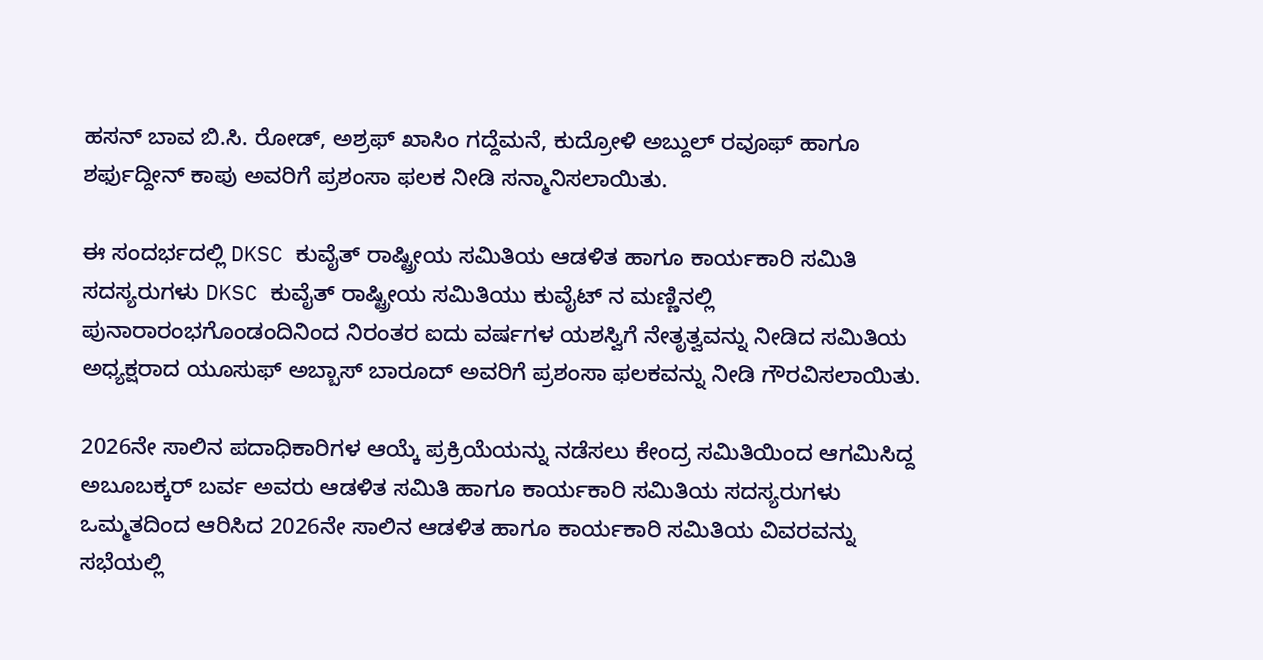ಹಸನ್ ಬಾವ ಬಿ.ಸಿ. ರೋಡ್, ಅಶ್ರಫ್ ಖಾಸಿಂ ಗದ್ದೆಮನೆ, ಕುದ್ರೋಳಿ ಅಬ್ದುಲ್ ರವೂಫ್ ಹಾಗೂ ಶರ್ಫುದ್ದೀನ್ ಕಾಪು ಅವರಿಗೆ ಪ್ರಶಂಸಾ ಫಲಕ ನೀಡಿ ಸನ್ಮಾನಿಸಲಾಯಿತು.

ಈ ಸಂದರ್ಭದಲ್ಲಿ DKSC ಕುವೈತ್ ರಾಷ್ಟ್ರೀಯ ಸಮಿತಿಯ ಆಡಳಿತ ಹಾಗೂ ಕಾರ್ಯಕಾರಿ ಸಮಿತಿ ಸದಸ್ಯರುಗಳು DKSC ಕುವೈತ್ ರಾಷ್ಟ್ರೀಯ ಸಮಿತಿಯು ಕುವೈಟ್ ನ ಮಣ್ಣಿನಲ್ಲಿ ಪುನಾರಾರಂಭಗೊಂಡಂದಿನಿಂದ ನಿರಂತರ ಐದು ವರ್ಷಗಳ ಯಶಸ್ವಿಗೆ ನೇತೃತ್ವವನ್ನು ನೀಡಿದ ಸಮಿತಿಯ ಅಧ್ಯಕ್ಷರಾದ ಯೂಸುಫ್ ಅಬ್ಬಾಸ್ ಬಾರೂದ್ ಅವರಿಗೆ ಪ್ರಶಂಸಾ ಫಲಕವನ್ನು ನೀಡಿ ಗೌರವಿಸಲಾಯಿತು.

2026ನೇ ಸಾಲಿನ ಪದಾಧಿಕಾರಿಗಳ ಆಯ್ಕೆ ಪ್ರಕ್ರಿಯೆಯನ್ನು ನಡೆಸಲು ಕೇಂದ್ರ ಸಮಿತಿಯಿಂದ ಆಗಮಿಸಿದ್ದ ಅಬೂಬಕ್ಕರ್ ಬರ್ವ ಅವರು ಆಡಳಿತ ಸಮಿತಿ ಹಾಗೂ ಕಾರ್ಯಕಾರಿ ಸಮಿತಿಯ ಸದಸ್ಯರುಗಳು ಒಮ್ಮತದಿಂದ ಆರಿಸಿದ 2026ನೇ ಸಾಲಿನ ಆಡಳಿತ ಹಾಗೂ ಕಾರ್ಯಕಾರಿ ಸಮಿತಿಯ ವಿವರವನ್ನು ಸಭೆಯಲ್ಲಿ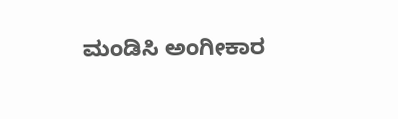ಮಂಡಿಸಿ ಅಂಗೀಕಾರ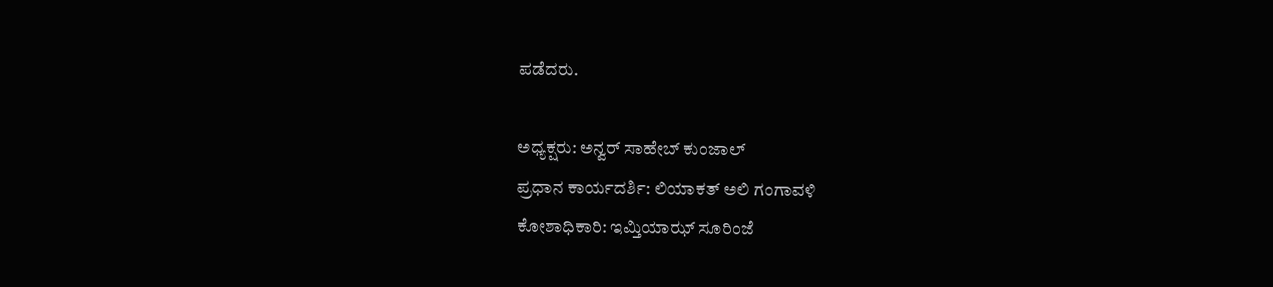ಪಡೆದರು.

ಅಧ್ಯಕ್ಷರು: ಅನ್ವ‌ರ್ ಸಾಹೇಬ್ ಕುಂಜಾಲ್
ಪ್ರಧಾನ ಕಾರ್ಯದರ್ಶಿ: ಲಿಯಾಕತ್ ಅಲಿ ಗಂಗಾವಳಿ
ಕೋಶಾಧಿಕಾರಿ: ಇಮ್ತಿಯಾಝ್ ಸೂರಿಂಜೆ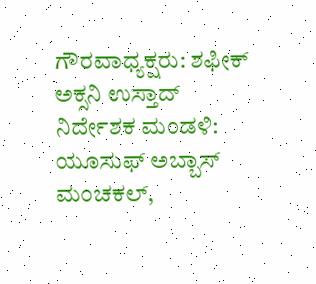ಗೌರವಾಧ್ಯಕ್ಷರು: ಶಫೀಕ್ ಅಕ್ಸನಿ ಉಸ್ತಾದ್
ನಿರ್ದೇಶಕ ಮಂಡಳಿ: ಯೂಸುಫ್ ಅಬ್ಬಾಸ್ ಮಂಚಕಲ್,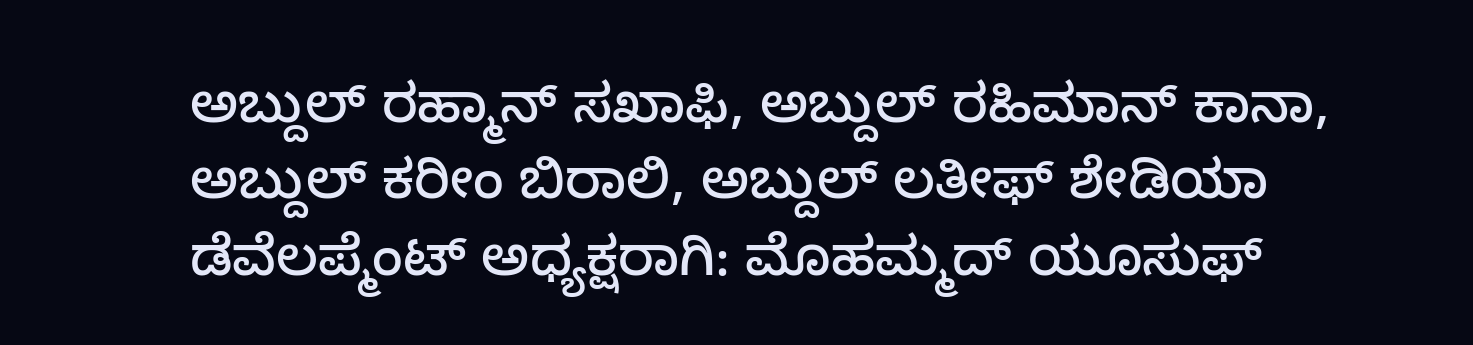ಅಬ್ದುಲ್ ರಹ್ಮಾನ್ ಸಖಾಫಿ, ಅಬ್ದುಲ್ ರಹಿಮಾನ್ ಕಾನಾ, ಅಬ್ದುಲ್ ಕರೀಂ ಬಿರಾಲಿ, ಅಬ್ದುಲ್ ಲತೀಫ್ ಶೇಡಿಯಾ
ಡೆವೆಲಪ್ಮೆಂಟ್ ಅಧ್ಯಕ್ಷರಾಗಿ: ಮೊಹಮ್ಮದ್ ಯೂಸುಫ್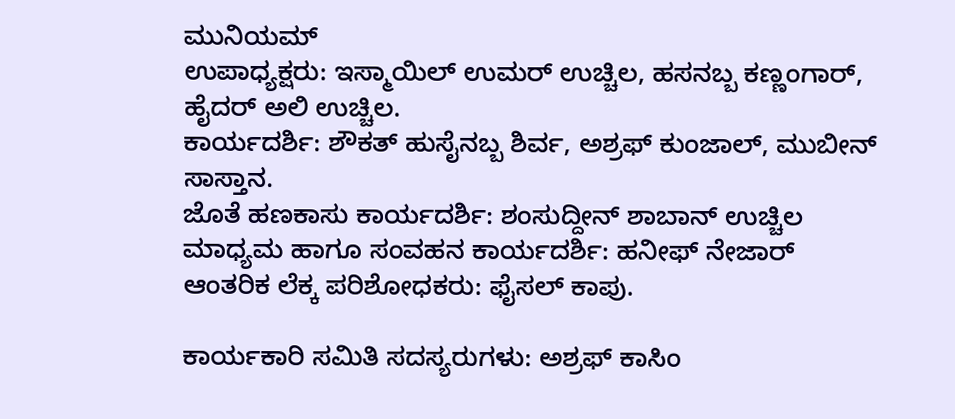ಮುನಿಯಮ್
ಉಪಾಧ್ಯಕ್ಷರು: ಇಸ್ಮಾಯಿಲ್ ಉಮರ್ ಉಚ್ಚಿಲ, ಹಸನಬ್ಬ ಕಣ್ಣಂಗಾರ್, ಹೈದರ್ ಅಲಿ ಉಚ್ಚಿಲ.
ಕಾರ್ಯದರ್ಶಿ: ಶೌಕತ್ ಹುಸೈನಬ್ಬ ಶಿರ್ವ, ಅಶ್ರಫ್ ಕುಂಜಾಲ್, ಮುಬೀನ್ ಸಾಸ್ತಾನ.
ಜೊತೆ ಹಣಕಾಸು ಕಾರ್ಯದರ್ಶಿ: ಶಂಸುದ್ದೀನ್ ಶಾಬಾನ್ ಉಚ್ಚಿಲ
ಮಾಧ್ಯಮ ಹಾಗೂ ಸಂವಹನ ಕಾರ್ಯದರ್ಶಿ: ಹನೀಫ್ ನೇಜಾರ್
ಆಂತರಿಕ ಲೆಕ್ಕ ಪರಿಶೋಧಕರು: ಫೈಸಲ್ ಕಾಪು.

ಕಾರ್ಯಕಾರಿ ಸಮಿತಿ ಸದಸ್ಯರುಗಳು: ಅಶ್ರಫ್ ಕಾಸಿಂ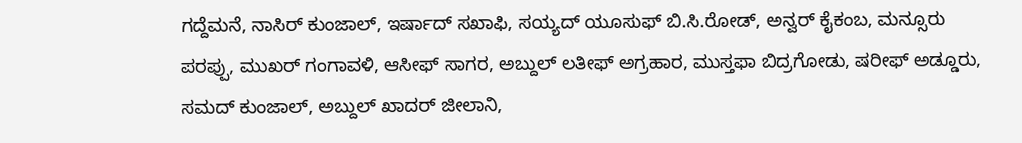ಗದ್ದೆಮನೆ, ನಾಸಿರ್ ಕುಂಜಾಲ್, ಇರ್ಷಾದ್ ಸಖಾಫಿ, ಸಯ್ಯದ್ ಯೂಸುಫ್ ಬಿ.ಸಿ.ರೋಡ್, ಅನ್ವರ್ ಕೈಕಂಬ, ಮನ್ಸೂರು ಪರಪ್ಪು, ಮುಖರ್ ಗಂಗಾವಳಿ, ಆಸೀಫ್ ಸಾಗರ, ಅಬ್ದುಲ್ ಲತೀಫ್ ಅಗ್ರಹಾರ, ಮುಸ್ತಫಾ ಬಿದ್ರಗೋಡು, ಷರೀಫ್ ಅಡ್ಡೂರು, ಸಮದ್ ಕುಂಜಾಲ್, ಅಬ್ದುಲ್ ಖಾದರ್ ಜೀಲಾನಿ,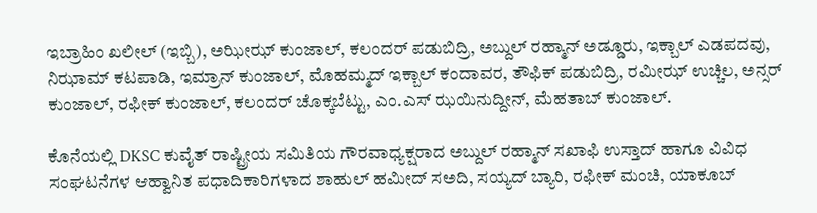ಇಬ್ರಾಹಿಂ ಖಲೀಲ್ (ಇಬ್ಬಿ), ಅಝೀಝ್ ಕುಂಜಾಲ್, ಕಲಂದರ್ ಪಡುಬಿದ್ರಿ, ಅಬ್ದುಲ್ ರಹ್ಮಾನ್ ಅಡ್ಡೂರು, ಇಕ್ಬಾಲ್ ಎಡಪದವು, ನಿಝಾಮ್ ಕಟಪಾಡಿ, ಇಮ್ರಾನ್ ಕುಂಜಾಲ್, ಮೊಹಮ್ಮದ್ ಇಕ್ಬಾಲ್ ಕಂದಾವರ, ತೌಫಿಕ್ ಪಡುಬಿದ್ರಿ, ರಮೀಝ್ ಉಚ್ಚಿಲ, ಅನ್ಸರ್ ಕುಂಜಾಲ್, ರಫೀಕ್ ಕುಂಜಾಲ್, ಕಲಂದರ್ ಚೊಕ್ಕಬೆಟ್ಟು, ಎಂ.ಎಸ್ ಝಯಿನುದ್ದೀನ್, ಮೆಹತಾಬ್ ಕುಂಜಾಲ್.

ಕೊನೆಯಲ್ಲಿ DKSC ಕುವೈತ್ ರಾಷ್ಟ್ರೀಯ ಸಮಿತಿಯ ಗೌರವಾಧ್ಯಕ್ಷರಾದ ಅಬ್ದುಲ್ ರಹ್ಮಾನ್ ಸಖಾಫಿ ಉಸ್ತಾದ್ ಹಾಗೂ ವಿವಿಧ ಸಂಘಟನೆಗಳ ಆಹ್ವಾನಿತ ಪಧಾದಿಕಾರಿಗಳಾದ ಶಾಹುಲ್ ಹಮೀದ್ ಸಅದಿ, ಸಯ್ಯದ್ ಬ್ಯಾರಿ, ರಫೀಕ್ ಮಂಚಿ, ಯಾಕೂಬ್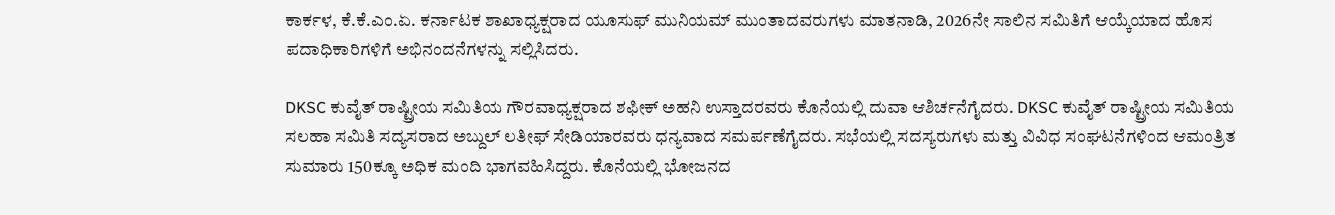ಕಾರ್ಕಳ, ಕೆ.ಕೆ.ಎಂ.ಏ. ಕರ್ನಾಟಕ ಶಾಖಾಧ್ಯಕ್ಷರಾದ ಯೂಸುಫ್ ಮುನಿಯಮ್ ಮುಂತಾದವರುಗಳು ಮಾತನಾಡಿ, 2026ನೇ ಸಾಲಿನ ಸಮಿತಿಗೆ ಆಯ್ಕೆಯಾದ ಹೊಸ ಪದಾಧಿಕಾರಿಗಳಿಗೆ ಅಭಿನಂದನೆಗಳನ್ನು ಸಲ್ಲಿಸಿದರು.

DKSC ಕುವೈತ್ ರಾಷ್ಟ್ರೀಯ ಸಮಿತಿಯ ಗೌರವಾಧ್ಯಕ್ಷರಾದ ಶಫೀಕ್ ಅಹನಿ ಉಸ್ತಾದರವರು ಕೊನೆಯಲ್ಲಿ ದುವಾ ಆಶಿರ್ಚನೆಗೈದರು. DKSC ಕುವೈತ್ ರಾಷ್ಟ್ರೀಯ ಸಮಿತಿಯ ಸಲಹಾ ಸಮಿತಿ ಸದ್ಯಸರಾದ ಅಬ್ದುಲ್ ಲತೀಫ್ ಸೇಡಿಯಾರವರು ಧನ್ಯವಾದ ಸಮರ್ಪಣೆಗೈದರು. ಸಭೆಯಲ್ಲಿ ಸದಸ್ಯರುಗಳು ಮತ್ತು ವಿವಿಧ ಸಂಘಟನೆಗಳಿಂದ ಆಮಂತ್ರಿತ ಸುಮಾರು 150ಕ್ಕೂ ಅಧಿಕ ಮಂದಿ ಭಾಗವಹಿಸಿದ್ದರು. ಕೊನೆಯಲ್ಲಿ ಭೋಜನದ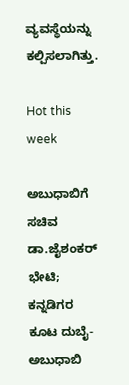ವ್ಯವಸ್ಥೆಯನ್ನು ಕಲ್ಪಿಸಲಾಗಿತ್ತು.

Hot this week

ಅಬುಧಾಬಿಗೆ ಸಚಿವ ಡಾ.ಜೈಶಂಕರ್ ಭೇಟಿ; ಕನ್ನಡಿಗರ ಕೂಟ ದುಬೈ-ಅಬುಧಾಬಿ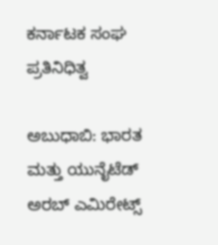ಕರ್ನಾಟಕ ಸಂಘ ಪ್ರತಿನಿಧಿತ್ವ

ಅಬುಧಾಬಿ: ಭಾರತ ಮತ್ತು ಯುನೈಟೆಡ್ ಅರಬ್ ಎಮಿರೇಟ್ಸ್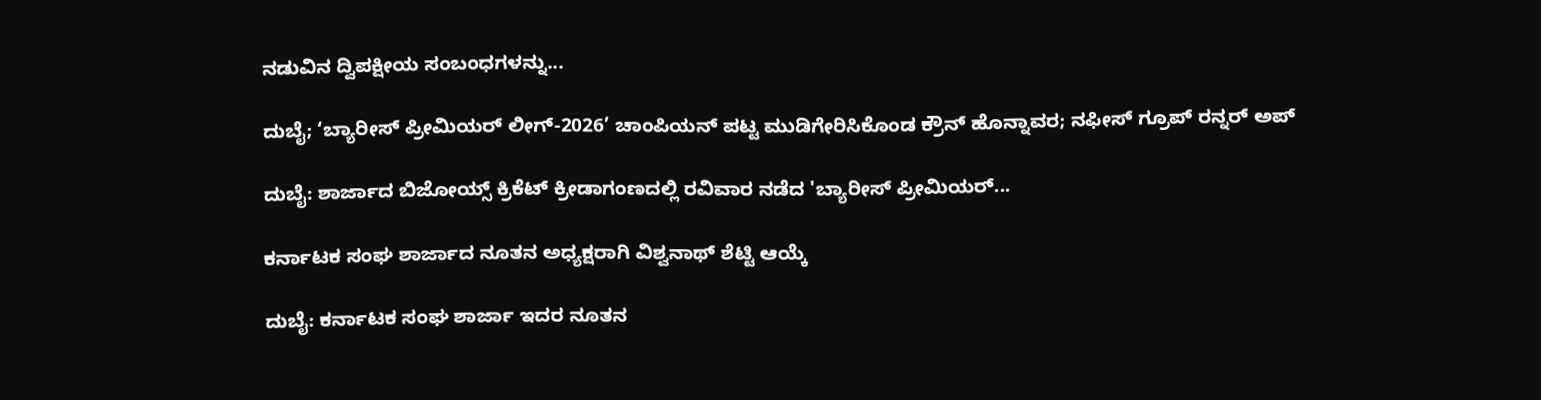ನಡುವಿನ ದ್ವಿಪಕ್ಷೀಯ ಸಂಬಂಧಗಳನ್ನು...

ದುಬೈ; ‘ಬ್ಯಾರೀಸ್ ಪ್ರೀಮಿಯರ್ ಲೀಗ್-2026’ ಚಾಂಪಿಯನ್ ಪಟ್ಟ ಮುಡಿಗೇರಿಸಿಕೊಂಡ ಕ್ರೌನ್ ಹೊನ್ನಾವರ; ನಫೀಸ್ ಗ್ರೂಪ್ ರನ್ನರ್ ಅಪ್

ದುಬೈ: ಶಾರ್ಜಾದ ಬಿಜೋಯ್ಸ್ ಕ್ರಿಕೆಟ್ ಕ್ರೀಡಾಗಂಣದಲ್ಲಿ ರವಿವಾರ ನಡೆದ 'ಬ್ಯಾರೀಸ್ ಪ್ರೀಮಿಯರ್...

ಕರ್ನಾಟಕ ಸಂಘ ಶಾರ್ಜಾದ ನೂತನ ಅಧ್ಯಕ್ಷರಾಗಿ ವಿಶ್ವನಾಥ್ ಶೆಟ್ಟಿ ಆಯ್ಕೆ

ದುಬೈ: ಕರ್ನಾಟಕ ಸಂಘ ಶಾರ್ಜಾ ಇದರ ನೂತನ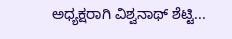ಅಧ್ಯಕ್ಷರಾಗಿ ವಿಶ್ವನಾಥ್ ಶೆಟ್ಟಿ...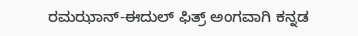ರಮಝಾನ್-ಈದುಲ್ ಫಿತ್ರ್ ಅಂಗವಾಗಿ ಕನ್ನಡ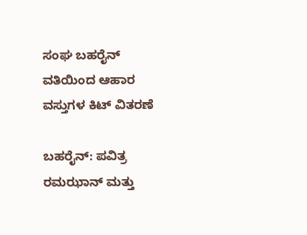ಸಂಘ ಬಹರೈನ್ ವತಿಯಿಂದ ಆಹಾರ ವಸ್ತುಗಳ ಕಿಟ್ ವಿತರಣೆ

ಬಹರೈನ್: ಪವಿತ್ರ ರಮಝಾನ್ ಮತ್ತು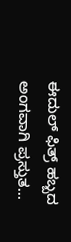ಈದುಲ್ ಫಿತ್ರ್ ಹಬ್ಬದ ಅಂಗವಾಗಿ ಪ್ರಸ್ತುತ...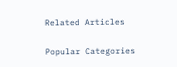Related Articles

Popular Categories